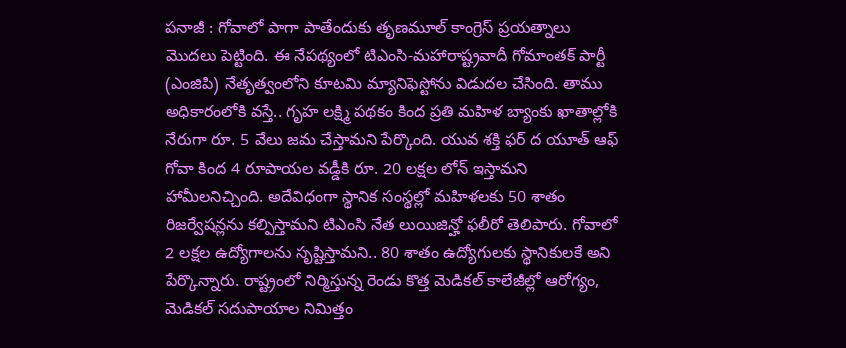పనాజీ : గోవాలో పాగా పాతేందుకు తృణమూల్ కాంగ్రెస్ ప్రయత్నాలు మొదలు పెట్టింది. ఈ నేపథ్యంలో టిఎంసి-మహారాష్ట్రవాదీ గోమాంతక్ పార్టీ (ఎంజిపి) నేతృత్వంలోని కూటమి మ్యానిఫెస్టోను విడుదల చేసింది. తాము అధికారంలోకి వస్తే.. గృహ లక్ష్మి పథకం కింద ప్రతి మహిళ బ్యాంకు ఖాతాల్లోకి నేరుగా రూ. 5 వేలు జమ చేస్తామని పేర్కొంది. యువ శక్తి ఫర్ ద యూత్ ఆఫ్ గోవా కింద 4 రూపాయల వడ్డీకి రూ. 20 లక్షల లోన్ ఇస్తామని హామీలనిచ్చింది. అదేవిధంగా స్థానిక సంస్థల్లో మహిళలకు 50 శాతం రిజర్వేషన్లను కల్పిస్తామని టిఎంసి నేత లుయిజిన్హో ఫలీరో తెలిపారు. గోవాలో 2 లక్షల ఉద్యోగాలను సృష్టిస్తామని.. 80 శాతం ఉద్యోగులకు స్థానికులకే అని పేర్కొన్నారు. రాష్ట్రంలో నిర్మిస్తున్న రెండు కొత్త మెడికల్ కాలేజీల్లో ఆరోగ్యం, మెడికల్ సదుపాయాల నిమిత్తం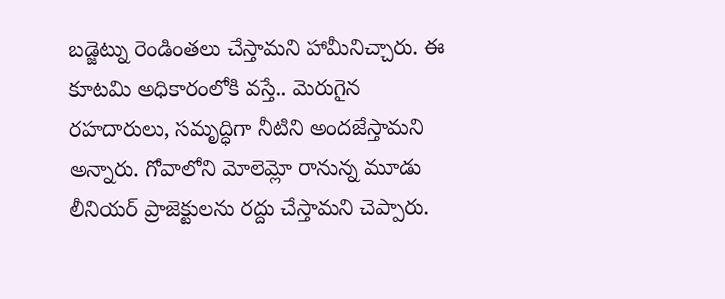బడ్జెట్ను రెండింతలు చేస్తామని హామీనిచ్చారు. ఈ కూటమి అధికారంలోకి వస్తే.. మెరుగైన రహదారులు, సమృద్ధిగా నీటిని అందజేస్తామని అన్నారు. గోవాలోని మోలెమ్లో రానున్న మూడు లీనియర్ ప్రాజెక్టులను రద్దు చేస్తామని చెప్పారు.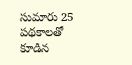సుమారు 25 పథకాలతో కూడిన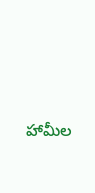హామీల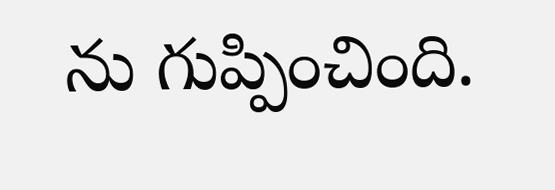ను గుప్పించింది.